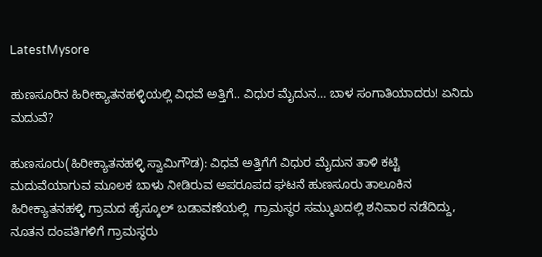LatestMysore

ಹುಣಸೂರಿನ ಹಿರೀಕ್ಯಾತನಹಳ್ಳಿಯಲ್ಲಿ ವಿಧವೆ ಅತ್ತಿಗೆ.. ವಿಧುರ ಮೈದುನ… ಬಾಳ ಸಂಗಾತಿಯಾದರು! ಏನಿದು ಮದುವೆ?

ಹುಣಸೂರು(ಹಿರೀಕ್ಯಾತನಹಳ್ಳಿ ಸ್ವಾಮಿಗೌಡ): ವಿಧವೆ ಅತ್ತಿಗೆಗೆ ವಿಧುರ ಮೈದುನ ತಾಳಿ ಕಟ್ಟಿ ಮದುವೆಯಾಗುವ ಮೂಲಕ ಬಾಳು ನೀಡಿರುವ ಅಪರೂಪದ ಘಟನೆ ಹುಣಸೂರು ತಾಲೂಕಿನ ಹಿರೀಕ್ಯಾತನಹಳ್ಳಿ ಗ್ರಾಮದ ಹೈಸ್ಕೂಲ್ ಬಡಾವಣೆಯಲ್ಲಿ  ಗ್ರಾಮಸ್ಥರ ಸಮ್ಮುಖದಲ್ಲಿ ಶನಿವಾರ ನಡೆದಿದ್ದು, ನೂತನ ದಂಪತಿಗಳಿಗೆ ಗ್ರಾಮಸ್ಥರು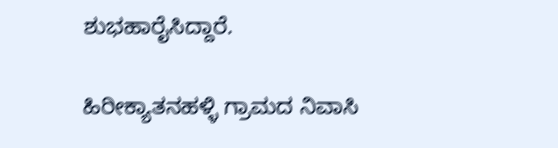ಶುಭಹಾರೈಸಿದ್ದಾರೆ.

ಹಿರೀಕ್ಯಾತನಹಳ್ಳಿ ಗ್ರಾಮದ ನಿವಾಸಿ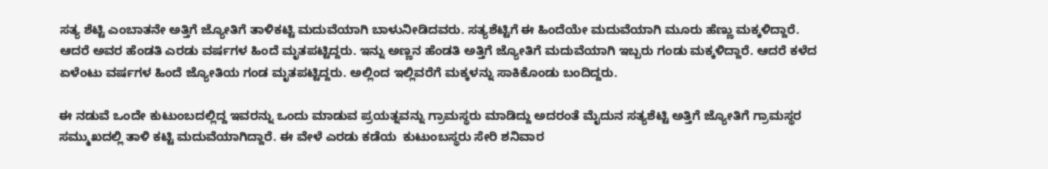ಸತ್ಯ ಶೆಟ್ಟಿ ಎಂಬಾತನೇ ಅತ್ತಿಗೆ ಜ್ಯೋತಿಗೆ ತಾಳಿಕಟ್ಟಿ ಮದುವೆಯಾಗಿ ಬಾಳುನೀಡಿದವರು. ಸತ್ಯಶೆಟ್ಟಿಗೆ ಈ ಹಿಂದೆಯೇ ಮದುವೆಯಾಗಿ ಮೂರು ಹೆಣ್ಣು ಮಕ್ಕಳಿದ್ದಾರೆ. ಆದರೆ ಅವರ ಹೆಂಡತಿ ಎರಡು ವರ್ಷಗಳ ಹಿಂದೆ ಮೃತಪಟ್ಟಿದ್ದರು. ಇನ್ನು ಅಣ್ಣನ ಹೆಂಡತಿ ಅತ್ತಿಗೆ ಜ್ಯೋತಿಗೆ ಮದುವೆಯಾಗಿ ಇಬ್ಬರು ಗಂಡು ಮಕ್ಕಳಿದ್ದಾರೆ. ಆದರೆ ಕಳೆದ ಏಳೆಂಟು ವರ್ಷಗಳ ಹಿಂದೆ ಜ್ಯೋತಿಯ ಗಂಡ ಮೃತಪಟ್ಟಿದ್ದರು. ಅಲ್ಲಿಂದ ಇಲ್ಲಿವರೆಗೆ ಮಕ್ಕಳನ್ನು ಸಾಕಿಕೊಂಡು ಬಂದಿದ್ದರು.

ಈ ನಡುವೆ ಒಂದೇ ಕುಟುಂಬದಲ್ಲಿದ್ದ ಇವರನ್ನು ಒಂದು ಮಾಡುವ ಪ್ರಯತ್ನವನ್ನು ಗ್ರಾಮಸ್ಥರು ಮಾಡಿದ್ದು ಅದರಂತೆ ಮೈದುನ ಸತ್ಯಶೆಟ್ಟಿ ಅತ್ತಿಗೆ ಜ್ಯೋತಿಗೆ ಗ್ರಾಮಸ್ಥರ ಸಮ್ಮುಖದಲ್ಲಿ ತಾಳಿ ಕಟ್ಟಿ ಮದುವೆಯಾಗಿದ್ದಾರೆ. ಈ ವೇಳೆ ಎರಡು ಕಡೆಯ  ಕುಟುಂಬಸ್ಥರು ಸೇರಿ ಶನಿವಾರ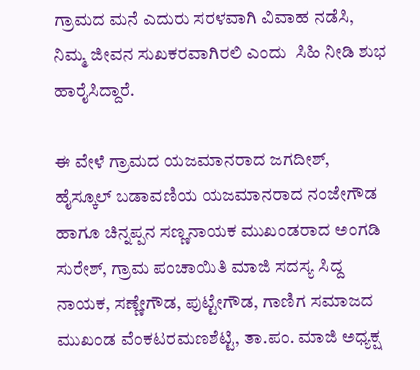ಗ್ರಾಮದ ಮನೆ ಎದುರು ಸರಳವಾಗಿ ವಿವಾಹ ನಡೆಸಿ, ನಿಮ್ಮ ಜೀವನ ಸುಖಕರವಾಗಿರಲಿ ಎಂದು  ಸಿಹಿ ನೀಡಿ ಶುಭ ಹಾರೈಸಿದ್ದಾರೆ.

ಈ ವೇಳೆ ಗ್ರಾಮದ ಯಜಮಾನರಾದ ಜಗದೀಶ್, ಹೈಸ್ಕೂಲ್ ಬಡಾವಣಿಯ ಯಜಮಾನರಾದ ನಂಜೇಗೌಡ ಹಾಗೂ ಚಿನ್ನಪ್ಪನ ಸಣ್ಣನಾಯಕ ಮುಖಂಡರಾದ ಅಂಗಡಿ ಸುರೇಶ್, ಗ್ರಾಮ ಪಂಚಾಯಿತಿ ಮಾಜಿ ಸದಸ್ಯ ಸಿದ್ದ ನಾಯಕ, ಸಣ್ಣೇಗೌಡ, ಪುಟ್ಟೇಗೌಡ, ಗಾಣಿಗ ಸಮಾಜದ ಮುಖಂಡ ವೆಂಕಟರಮಣಶೆಟ್ಟಿ, ತಾ.ಪಂ. ಮಾಜಿ ಅಧ್ಯಕ್ಷ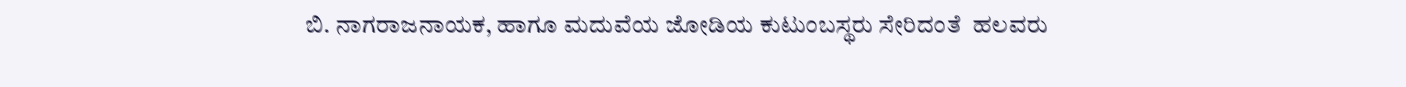ಬಿ. ನಾಗರಾಜನಾಯಕ, ಹಾಗೂ ಮದುವೆಯ ಜೋಡಿಯ ಕುಟುಂಬಸ್ಥರು ಸೇರಿದಂತೆ  ಹಲವರು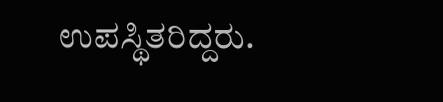ಉಪಸ್ಥಿತರಿದ್ದರು.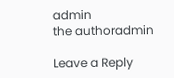admin
the authoradmin

Leave a Reply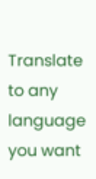Translate to any language you want